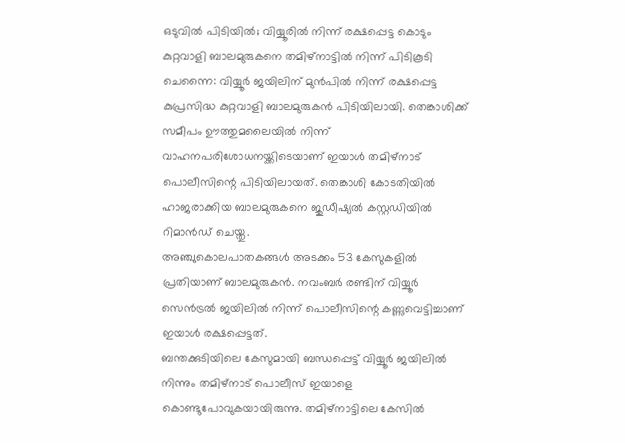ഒടുവിൽ പിടിയിൽ; വിയ്യൂരിൽ നിന്ന് രക്ഷപ്പെട്ട കൊടും കുറ്റവാളി ബാലമുരുകനെ തമിഴ്നാട്ടിൽ നിന്ന് പിടികൂടി
ചെന്നൈ: വിയ്യൂർ ജയിലിന് മുൻപിൽ നിന്ന് രക്ഷപ്പെട്ട കുപ്രസിദ്ധ കുറ്റവാളി ബാലമുരുകൻ പിടിയിലായി. തെങ്കാശിക്ക് സമീപം ഊത്തുമലൈയിൽ നിന്ന് വാഹനപരിശോധനയ്ക്കിടെയാണ് ഇയാൾ തമിഴ്നാട് പൊലീസിന്റെ പിടിയിലായത്. തെങ്കാശി കോടതിയിൽ ഹാജരാക്കിയ ബാലമുരുകനെ ജുഡീഷ്യൽ കസ്റ്റഡിയിൽ റിമാൻഡ് ചെയ്തു.
അഞ്ചുകൊലപാതകങ്ങൾ അടക്കം 53 കേസുകളിൽ പ്രതിയാണ് ബാലമുരുകൻ. നവംബർ രണ്ടിന് വിയ്യൂർ സെൻട്രൽ ജയിലിൽ നിന്ന് പൊലീസിന്റെ കണ്ണുവെട്ടിച്ചാണ് ഇയാൾ രക്ഷപ്പെട്ടത്.
ബന്തക്കുടിയിലെ കേസുമായി ബന്ധപ്പെട്ട് വിയ്യൂർ ജയിലിൽ നിന്നും തമിഴ്നാട് പൊലീസ് ഇയാളെ കൊണ്ടുപോവുകയായിരുന്നു. തമിഴ്നാട്ടിലെ കേസിൽ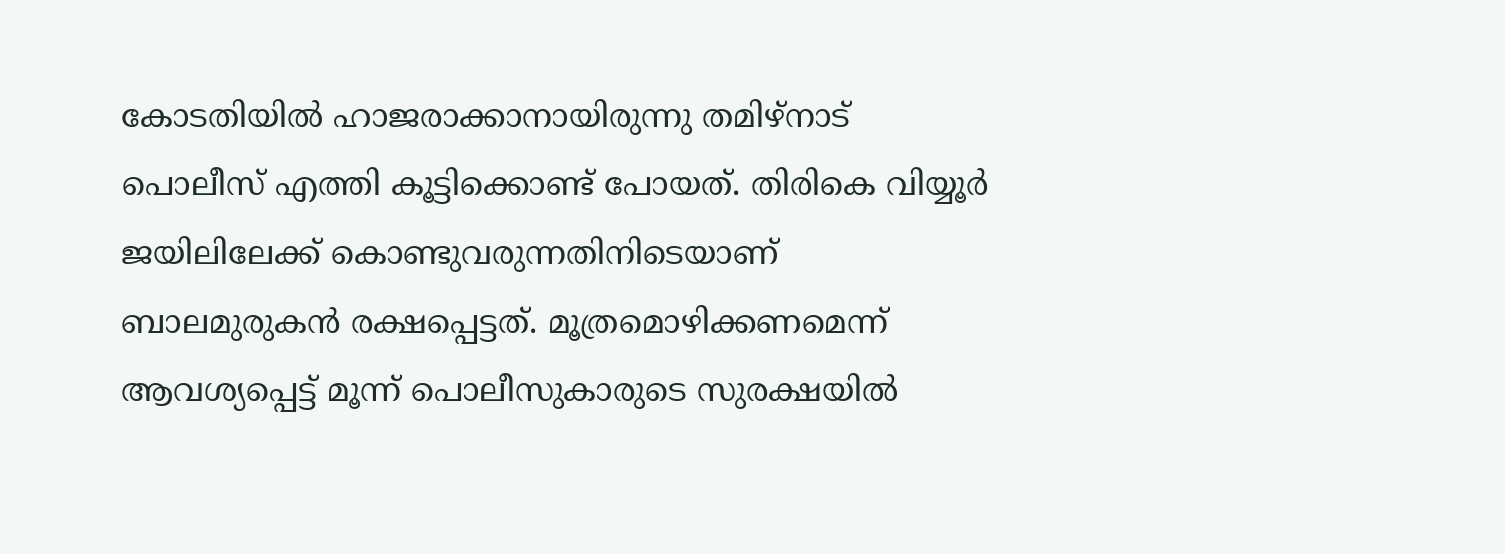കോടതിയിൽ ഹാജരാക്കാനായിരുന്നു തമിഴ്നാട് പൊലീസ് എത്തി കൂട്ടിക്കൊണ്ട് പോയത്. തിരികെ വിയ്യൂർ ജയിലിലേക്ക് കൊണ്ടുവരുന്നതിനിടെയാണ് ബാലമുരുകൻ രക്ഷപ്പെട്ടത്. മൂത്രമൊഴിക്കണമെന്ന് ആവശ്യപ്പെട്ട് മൂന്ന് പൊലീസുകാരുടെ സുരക്ഷയിൽ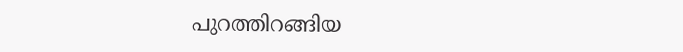പുറത്തിറങ്ങിയ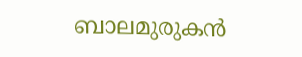ബാലമുരുകൻ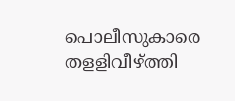പൊലീസുകാരെ തളളിവീഴ്ത്തി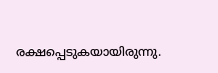രക്ഷപ്പെടുകയായിരുന്നു.